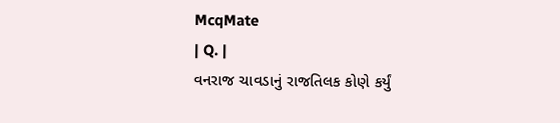McqMate
| Q. |
વનરાજ ચાવડાનું રાજતિલક કોણે કર્યું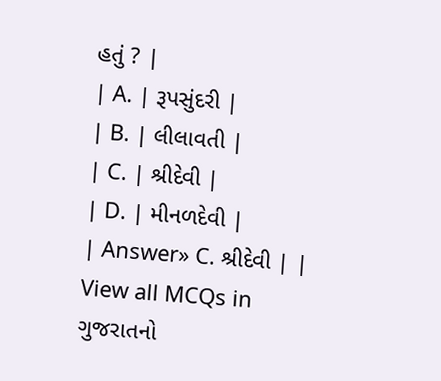હતું ? |
| A. | રૂપસુંદરી |
| B. | લીલાવતી |
| C. | શ્રીદેવી |
| D. | મીનળદેવી |
| Answer» C. શ્રીદેવી | |
View all MCQs in
ગુજરાતનો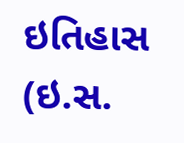ઇતિહાસ (ઇ.સ.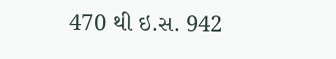470 થી ઇ.સ. 942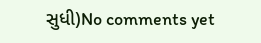સુધી)No comments yet